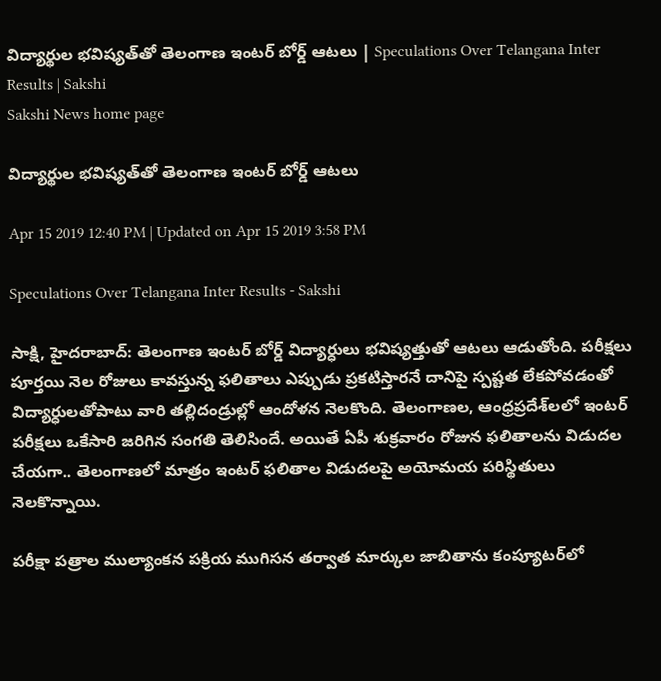విద్యార్థుల భవిష్యత్‌తో తెలంగాణ ఇంటర్‌ బోర్డ్‌ ఆటలు | Speculations Over Telangana Inter Results | Sakshi
Sakshi News home page

విద్యార్థుల భవిష్యత్‌తో తెలంగాణ ఇంటర్‌ బోర్డ్‌ ఆటలు

Apr 15 2019 12:40 PM | Updated on Apr 15 2019 3:58 PM

Speculations Over Telangana Inter Results - Sakshi

సాక్షి, హైదరాబాద్‌: తెలంగాణ ఇంటర్‌ బోర్డ్‌ విద్యార్ధులు భవిష్యత్తుతో ఆటలు ఆడుతోంది. పరీక్షలు పూర్తయి నెల రోజులు కావస్తున్న ఫలితాలు ఎప్పుడు ప్రకటిస్తారనే దానిపై స్పష్టత లేకపోవడంతో విద్యార్ధులతోపాటు వారి తల్లిదండ్రుల్లో ఆందోళన నెలకొంది. తెలంగాణల, ఆంధ్రప్రదేశ్‌లలో ఇంటర్ పరీక్షలు ఒకేసారి జరిగిన సంగతి తెలిసిందే. అయితే ఏపీ శుక్రవారం రోజున ఫలితాలను విడుదల చేయగా.. తెలంగాణలో మాత్రం ఇంటర్‌ ఫలితాల విడుదలపై అయోమయ పరిస్థితులు నెలకొన్నాయి.

పరీక్షా పత్రాల ముల్యాంకన పక్రియ ముగిసన తర్వాత మార్కుల జాబితాను కంప్యూటర్‌లో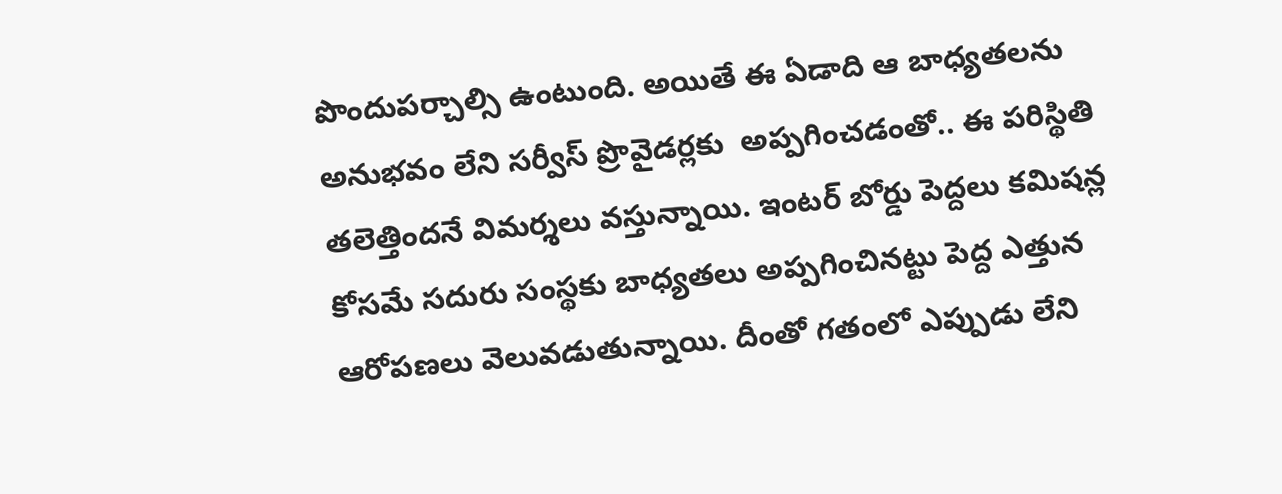పొందుపర్చాల్సి ఉంటుంది. అయితే ఈ ఏడాది ఆ బాధ్యతలను అనుభవం లేని సర్వీస్‌ ప్రొవైడర్లకు  అప్పగించడంతో.. ఈ పరిస్థితి తలెత్తిందనే విమర్శలు వస్తున్నాయి. ఇంటర్‌ బోర్డు పెద్దలు కమిషన్ల కోసమే సదురు సంస్థకు బాధ్యతలు అప్పగించినట్టు పెద్ద ఎత్తున ఆరోపణలు వెలువడుతున్నాయి. దీంతో గతంలో ఎప్పుడు లేని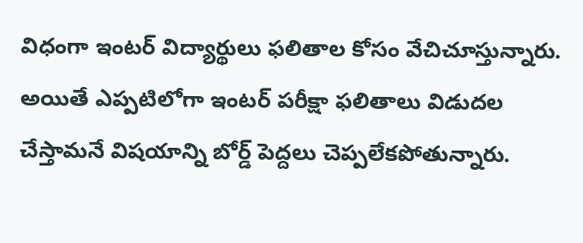విధంగా ఇంటర్‌ విద్యార్థులు ఫలితాల కోసం వేచిచూస్తున్నారు.  అయితే ఎప్పటిలోగా ఇంటర్‌ పరీక్షా ఫలితాలు విడుదల చేస్తామనే విషయాన్ని బోర్డ్‌ పెద్దలు చెప్పలేకపోతున్నారు.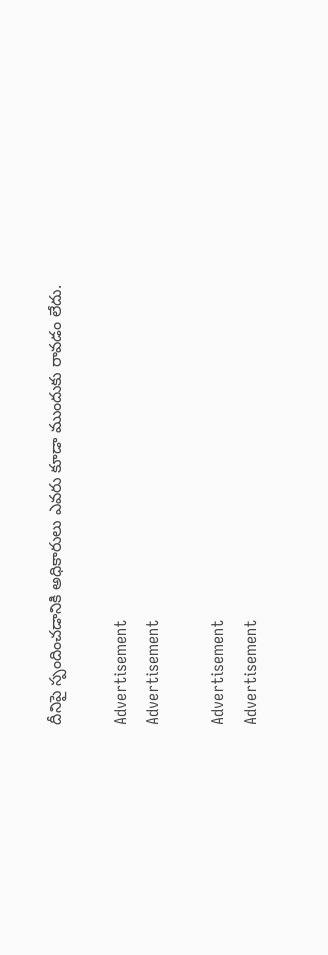దీనిపై స్పందించడానికి అధికారులు ఎవరు కూడా ముందుకు రావడం లేదు.

Advertisement
Advertisement

Advertisement
Advertisement